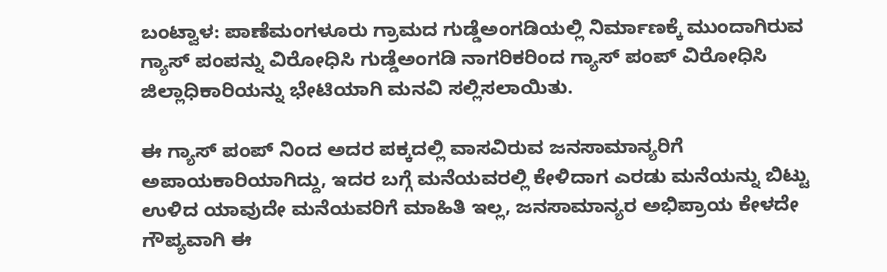ಬಂಟ್ವಾಳ: ಪಾಣೆಮಂಗಳೂರು ಗ್ರಾಮದ ಗುಡ್ಡೆಅಂಗಡಿಯಲ್ಲಿ ನಿರ್ಮಾಣಕ್ಕೆ ಮುಂದಾಗಿರುವ ಗ್ಯಾಸ್ ಪಂಪನ್ನು ವಿರೋಧಿಸಿ ಗುಡ್ಡೆಅಂಗಡಿ ನಾಗರಿಕರಿಂದ ಗ್ಯಾಸ್ ಪಂಪ್ ವಿರೋಧಿಸಿ ಜಿಲ್ಲಾಧಿಕಾರಿಯನ್ನು ಭೇಟಿಯಾಗಿ ಮನವಿ ಸಲ್ಲಿಸಲಾಯಿತು.

ಈ ಗ್ಯಾಸ್ ಪಂಪ್ ನಿಂದ ಅದರ ಪಕ್ಕದಲ್ಲಿ ವಾಸವಿರುವ ಜನಸಾಮಾನ್ಯರಿಗೆ ಅಪಾಯಕಾರಿಯಾಗಿದ್ದು, ಇದರ ಬಗ್ಗೆ ಮನೆಯವರಲ್ಲಿ ಕೇಳಿದಾಗ ಎರಡು ಮನೆಯನ್ನು ಬಿಟ್ಟು ಉಳಿದ ಯಾವುದೇ ಮನೆಯವರಿಗೆ ಮಾಹಿತಿ ಇಲ್ಲ, ಜನಸಾಮಾನ್ಯರ ಅಭಿಪ್ರಾಯ ಕೇಳದೇ ಗೌಪ್ಯವಾಗಿ ಈ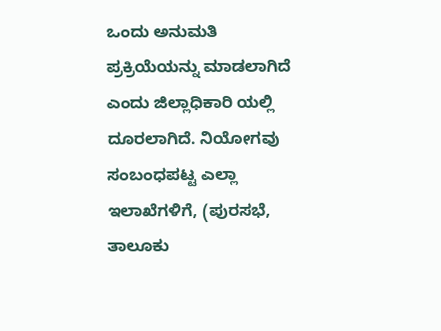ಒಂದು ಅನುಮತಿ ಪ್ರಕ್ರಿಯೆಯನ್ನು ಮಾಡಲಾಗಿದೆ ಎಂದು ಜಿಲ್ಲಾಧಿಕಾರಿ ಯಲ್ಲಿ ದೂರಲಾಗಿದೆ. ನಿಯೋಗವು ಸಂಬಂಧಪಟ್ಟ ಎಲ್ಲಾ ಇಲಾಖೆಗಳಿಗೆ, (ಪುರಸಭೆ, ತಾಲೂಕು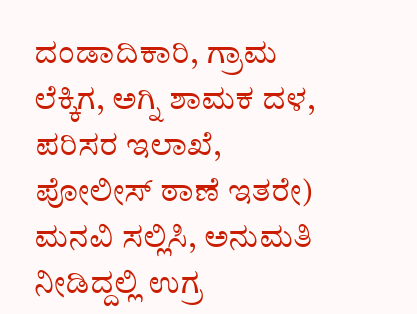ದಂಡಾದಿಕಾರಿ, ಗ್ರಾಮ ಲೆಕ್ಕಿಗ, ಅಗ್ನಿ ಶಾಮಕ ದಳ, ಪರಿಸರ ಇಲಾಖೆ, ಪೋಲೀಸ್ ಠಾಣೆ ಇತರೇ) ಮನವಿ ಸಲ್ಲಿಸಿ, ಅನುಮತಿ ನೀಡಿದ್ದಲ್ಲಿ ಉಗ್ರ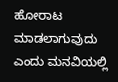ಹೋರಾಟ ಮಾಡಲಾಗುವುದು ಎಂದು ಮನವಿಯಲ್ಲಿ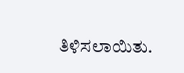ತಿಳಿಸಲಾಯಿತು.